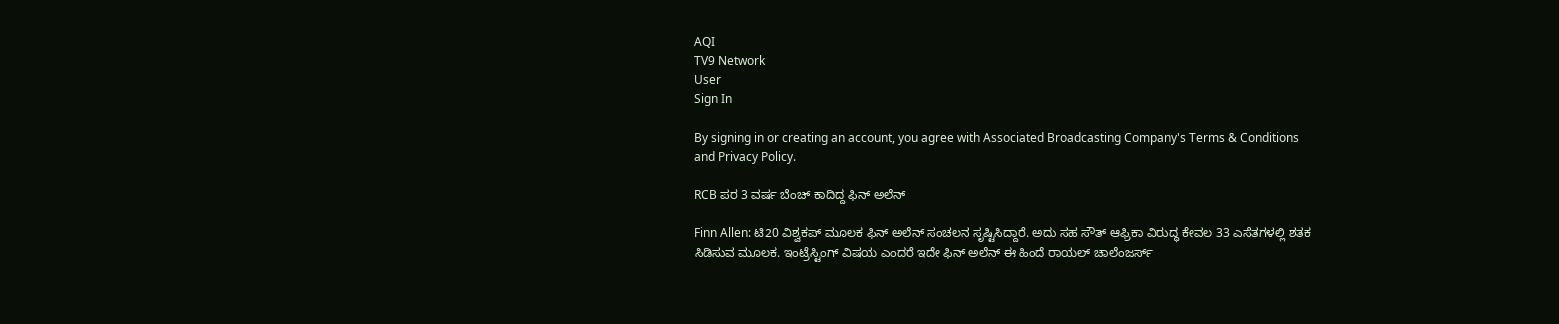AQI
TV9 Network
User
Sign In

By signing in or creating an account, you agree with Associated Broadcasting Company's Terms & Conditions and Privacy Policy.

RCB ಪರ 3 ವರ್ಷ ಬೆಂಚ್ ಕಾದಿದ್ದ ಫಿನ್ ಅಲೆನ್

Finn Allen: ಟಿ20 ವಿಶ್ವಕಪ್ ಮೂಲಕ ಫಿನ್ ಅಲೆನ್ ಸಂಚಲನ ಸೃಷ್ಟಿಸಿದ್ದಾರೆ. ಅದು ಸಹ ಸೌತ್ ಆಫ್ರಿಕಾ ವಿರುದ್ಧ ಕೇವಲ 33 ಎಸೆತಗಳಲ್ಲಿ ಶತಕ ಸಿಡಿಸುವ ಮೂಲಕ. ಇಂಟ್ರೆಸ್ಟಿಂಗ್ ವಿಷಯ ಎಂದರೆ ಇದೇ ಫಿನ್ ಅಲೆನ್ ಈ ಹಿಂದೆ ರಾಯಲ್ ಚಾಲೆಂಜರ್ಸ್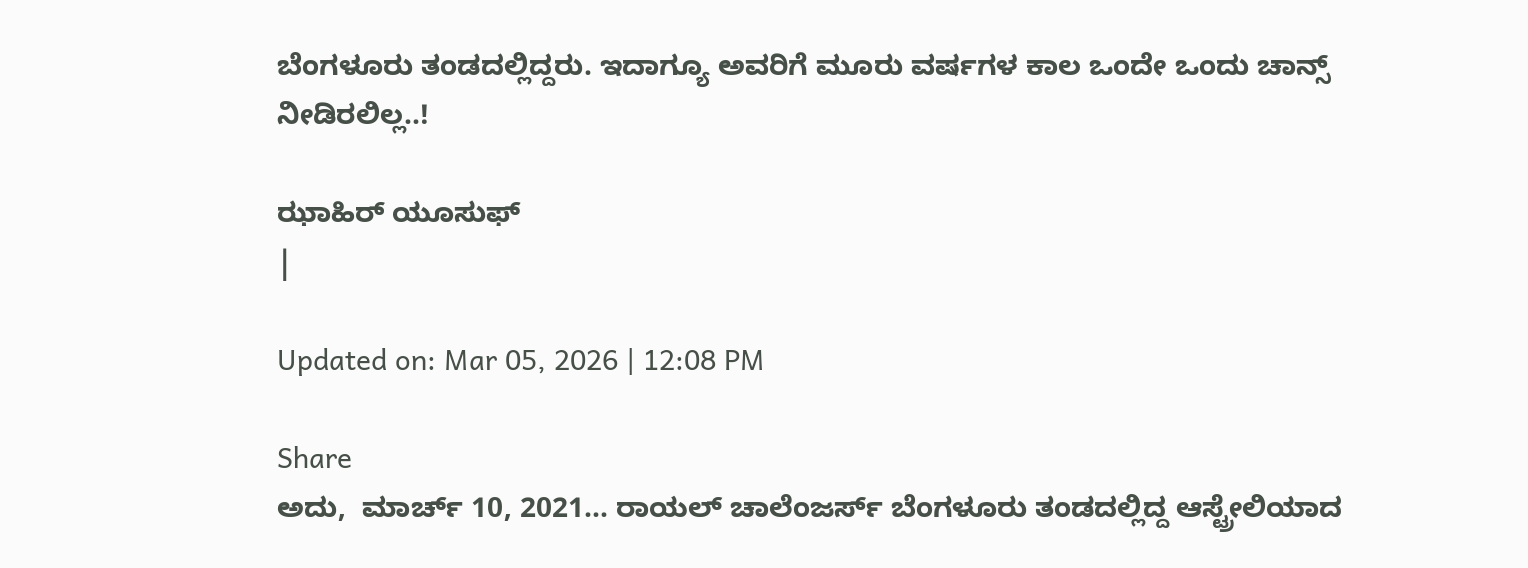ಬೆಂಗಳೂರು ತಂಡದಲ್ಲಿದ್ದರು. ಇದಾಗ್ಯೂ ಅವರಿಗೆ ಮೂರು ವರ್ಷಗಳ ಕಾಲ ಒಂದೇ ಒಂದು ಚಾನ್ಸ್ ನೀಡಿರಲಿಲ್ಲ..!

ಝಾಹಿರ್ ಯೂಸುಫ್
|

Updated on: Mar 05, 2026 | 12:08 PM

Share
ಅದು,  ಮಾರ್ಚ್ 10, 2021... ರಾಯಲ್ ಚಾಲೆಂಜರ್ಸ್ ಬೆಂಗಳೂರು ತಂಡದಲ್ಲಿದ್ದ ಆಸ್ಟ್ರೇಲಿಯಾದ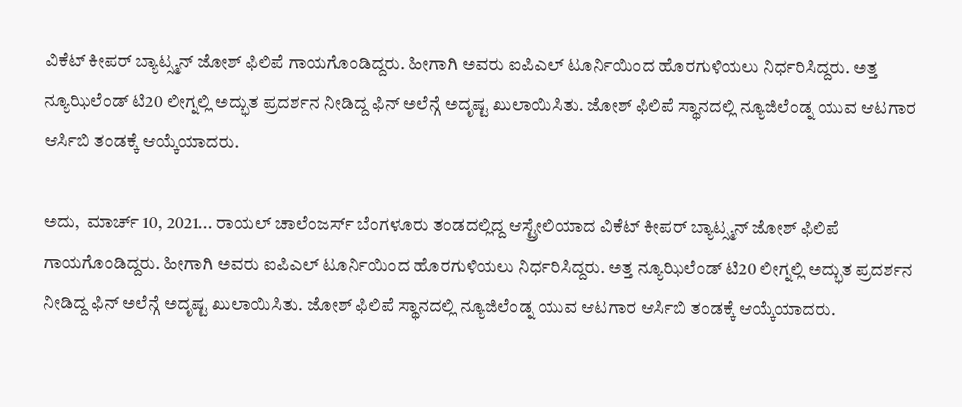ವಿಕೆಟ್ ಕೀಪರ್ ಬ್ಯಾಟ್ಸ್ಮನ್ ಜೋಶ್ ಫಿಲಿಪೆ ಗಾಯಗೊಂಡಿದ್ದರು. ಹೀಗಾಗಿ ಅವರು ಐಪಿಎಲ್ ಟೂರ್ನಿಯಿಂದ ಹೊರಗುಳಿಯಲು ನಿರ್ಧರಿಸಿದ್ದರು. ಅತ್ತ ನ್ಯೂಝಿಲೆಂಡ್ ಟಿ20 ಲೀಗ್ನಲ್ಲಿ ಅದ್ಭುತ ಪ್ರದರ್ಶನ ನೀಡಿದ್ದ ಫಿನ್ ಅಲೆನ್ಗೆ ಅದೃಷ್ಟ ಖುಲಾಯಿಸಿತು. ಜೋಶ್ ಫಿಲಿಪೆ ಸ್ಥಾನದಲ್ಲಿ ನ್ಯೂಜಿಲೆಂಡ್ನ ಯುವ ಆಟಗಾರ ಆರ್ಸಿಬಿ ತಂಡಕ್ಕೆ ಆಯ್ಕೆಯಾದರು.

ಅದು,  ಮಾರ್ಚ್ 10, 2021... ರಾಯಲ್ ಚಾಲೆಂಜರ್ಸ್ ಬೆಂಗಳೂರು ತಂಡದಲ್ಲಿದ್ದ ಆಸ್ಟ್ರೇಲಿಯಾದ ವಿಕೆಟ್ ಕೀಪರ್ ಬ್ಯಾಟ್ಸ್ಮನ್ ಜೋಶ್ ಫಿಲಿಪೆ ಗಾಯಗೊಂಡಿದ್ದರು. ಹೀಗಾಗಿ ಅವರು ಐಪಿಎಲ್ ಟೂರ್ನಿಯಿಂದ ಹೊರಗುಳಿಯಲು ನಿರ್ಧರಿಸಿದ್ದರು. ಅತ್ತ ನ್ಯೂಝಿಲೆಂಡ್ ಟಿ20 ಲೀಗ್ನಲ್ಲಿ ಅದ್ಭುತ ಪ್ರದರ್ಶನ ನೀಡಿದ್ದ ಫಿನ್ ಅಲೆನ್ಗೆ ಅದೃಷ್ಟ ಖುಲಾಯಿಸಿತು. ಜೋಶ್ ಫಿಲಿಪೆ ಸ್ಥಾನದಲ್ಲಿ ನ್ಯೂಜಿಲೆಂಡ್ನ ಯುವ ಆಟಗಾರ ಆರ್ಸಿಬಿ ತಂಡಕ್ಕೆ ಆಯ್ಕೆಯಾದರು.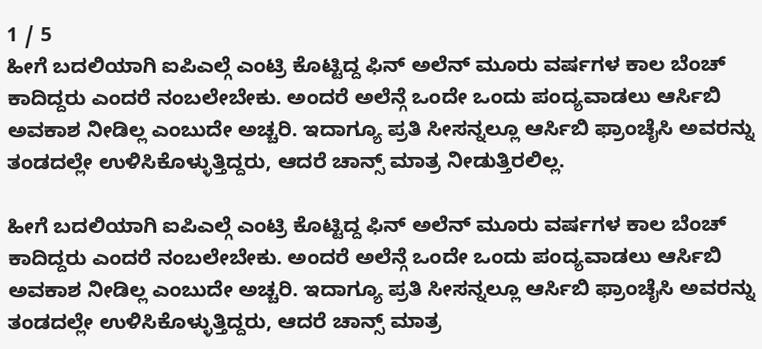1 / 5
ಹೀಗೆ ಬದಲಿಯಾಗಿ ಐಪಿಎಲ್ಗೆ ಎಂಟ್ರಿ ಕೊಟ್ಟಿದ್ದ ಫಿನ್ ಅಲೆನ್ ಮೂರು ವರ್ಷಗಳ ಕಾಲ ಬೆಂಚ್ ಕಾದಿದ್ದರು ಎಂದರೆ ನಂಬಲೇಬೇಕು. ಅಂದರೆ ಅಲೆನ್ಗೆ ಒಂದೇ ಒಂದು ಪಂದ್ಯವಾಡಲು ಆರ್ಸಿಬಿ ಅವಕಾಶ ನೀಡಿಲ್ಲ ಎಂಬುದೇ ಅಚ್ಚರಿ. ಇದಾಗ್ಯೂ ಪ್ರತಿ ಸೀಸನ್ನಲ್ಲೂ ಆರ್ಸಿಬಿ ಫ್ರಾಂಚೈಸಿ ಅವರನ್ನು ತಂಡದಲ್ಲೇ ಉಳಿಸಿಕೊಳ್ಳುತ್ತಿದ್ದರು, ಆದರೆ ಚಾನ್ಸ್ ಮಾತ್ರ ನೀಡುತ್ತಿರಲಿಲ್ಲ.

ಹೀಗೆ ಬದಲಿಯಾಗಿ ಐಪಿಎಲ್ಗೆ ಎಂಟ್ರಿ ಕೊಟ್ಟಿದ್ದ ಫಿನ್ ಅಲೆನ್ ಮೂರು ವರ್ಷಗಳ ಕಾಲ ಬೆಂಚ್ ಕಾದಿದ್ದರು ಎಂದರೆ ನಂಬಲೇಬೇಕು. ಅಂದರೆ ಅಲೆನ್ಗೆ ಒಂದೇ ಒಂದು ಪಂದ್ಯವಾಡಲು ಆರ್ಸಿಬಿ ಅವಕಾಶ ನೀಡಿಲ್ಲ ಎಂಬುದೇ ಅಚ್ಚರಿ. ಇದಾಗ್ಯೂ ಪ್ರತಿ ಸೀಸನ್ನಲ್ಲೂ ಆರ್ಸಿಬಿ ಫ್ರಾಂಚೈಸಿ ಅವರನ್ನು ತಂಡದಲ್ಲೇ ಉಳಿಸಿಕೊಳ್ಳುತ್ತಿದ್ದರು, ಆದರೆ ಚಾನ್ಸ್ ಮಾತ್ರ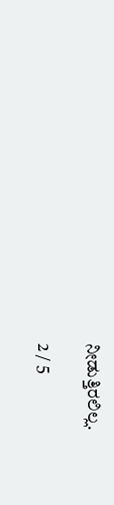ನೀಡುತ್ತಿರಲಿಲ್ಲ.

2 / 5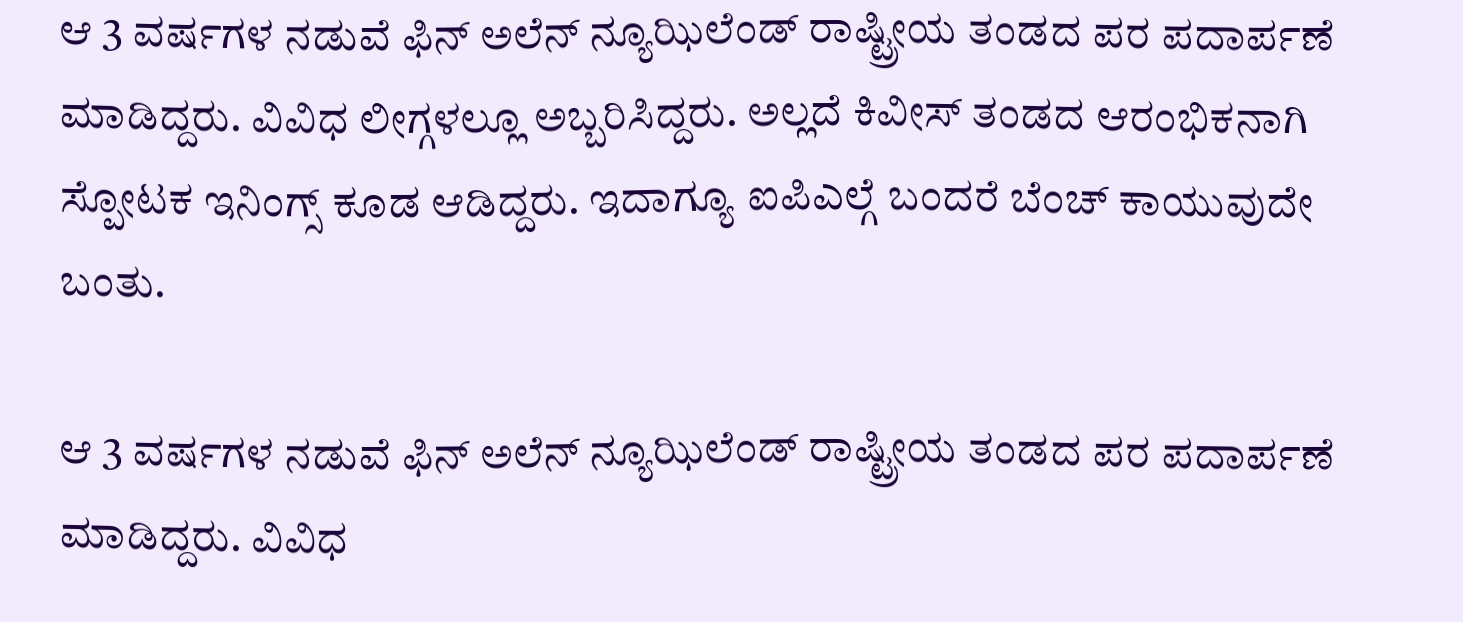ಆ 3 ವರ್ಷಗಳ ನಡುವೆ ಫಿನ್ ಅಲೆನ್ ನ್ಯೂಝಿಲೆಂಡ್ ರಾಷ್ಟ್ರೀಯ ತಂಡದ ಪರ ಪದಾರ್ಪಣೆ ಮಾಡಿದ್ದರು. ವಿವಿಧ ಲೀಗ್ಗಳಲ್ಲೂ ಅಬ್ಬರಿಸಿದ್ದರು. ಅಲ್ಲದೆ ಕಿವೀಸ್ ತಂಡದ ಆರಂಭಿಕನಾಗಿ ಸ್ಪೋಟಕ ಇನಿಂಗ್ಸ್ ಕೂಡ ಆಡಿದ್ದರು. ಇದಾಗ್ಯೂ ಐಪಿಎಲ್ಗೆ ಬಂದರೆ ಬೆಂಚ್ ಕಾಯುವುದೇ ಬಂತು.

ಆ 3 ವರ್ಷಗಳ ನಡುವೆ ಫಿನ್ ಅಲೆನ್ ನ್ಯೂಝಿಲೆಂಡ್ ರಾಷ್ಟ್ರೀಯ ತಂಡದ ಪರ ಪದಾರ್ಪಣೆ ಮಾಡಿದ್ದರು. ವಿವಿಧ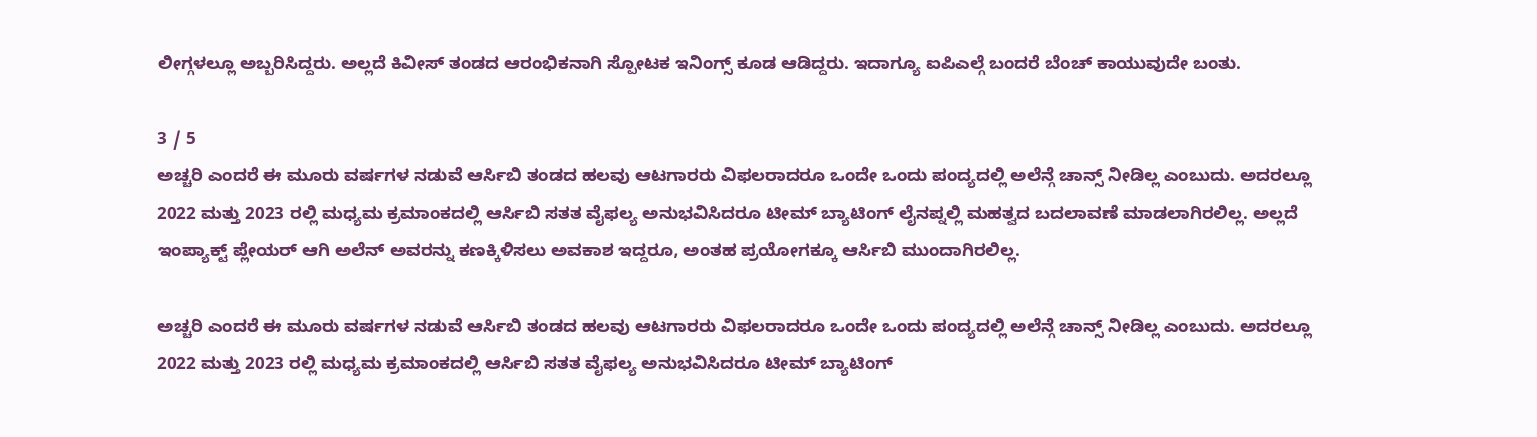ಲೀಗ್ಗಳಲ್ಲೂ ಅಬ್ಬರಿಸಿದ್ದರು. ಅಲ್ಲದೆ ಕಿವೀಸ್ ತಂಡದ ಆರಂಭಿಕನಾಗಿ ಸ್ಪೋಟಕ ಇನಿಂಗ್ಸ್ ಕೂಡ ಆಡಿದ್ದರು. ಇದಾಗ್ಯೂ ಐಪಿಎಲ್ಗೆ ಬಂದರೆ ಬೆಂಚ್ ಕಾಯುವುದೇ ಬಂತು.

3 / 5
ಅಚ್ಚರಿ ಎಂದರೆ ಈ ಮೂರು ವರ್ಷಗಳ ನಡುವೆ ಆರ್ಸಿಬಿ ತಂಡದ ಹಲವು ಆಟಗಾರರು ವಿಫಲರಾದರೂ ಒಂದೇ ಒಂದು ಪಂದ್ಯದಲ್ಲಿ ಅಲೆನ್ಗೆ ಚಾನ್ಸ್ ನೀಡಿಲ್ಲ ಎಂಬುದು. ಅದರಲ್ಲೂ 2022 ಮತ್ತು 2023 ರಲ್ಲಿ ಮಧ್ಯಮ ಕ್ರಮಾಂಕದಲ್ಲಿ ಆರ್ಸಿಬಿ ಸತತ ವೈಫಲ್ಯ ಅನುಭವಿಸಿದರೂ ಟೀಮ್ ಬ್ಯಾಟಿಂಗ್ ಲೈನಪ್ನಲ್ಲಿ ಮಹತ್ವದ ಬದಲಾವಣೆ ಮಾಡಲಾಗಿರಲಿಲ್ಲ. ಅಲ್ಲದೆ ಇಂಪ್ಯಾಕ್ಟ್ ಪ್ಲೇಯರ್ ಆಗಿ ಅಲೆನ್ ಅವರನ್ನು ಕಣಕ್ಕಿಳಿಸಲು ಅವಕಾಶ ಇದ್ದರೂ, ಅಂತಹ ಪ್ರಯೋಗಕ್ಕೂ ಆರ್ಸಿಬಿ ಮುಂದಾಗಿರಲಿಲ್ಲ.

ಅಚ್ಚರಿ ಎಂದರೆ ಈ ಮೂರು ವರ್ಷಗಳ ನಡುವೆ ಆರ್ಸಿಬಿ ತಂಡದ ಹಲವು ಆಟಗಾರರು ವಿಫಲರಾದರೂ ಒಂದೇ ಒಂದು ಪಂದ್ಯದಲ್ಲಿ ಅಲೆನ್ಗೆ ಚಾನ್ಸ್ ನೀಡಿಲ್ಲ ಎಂಬುದು. ಅದರಲ್ಲೂ 2022 ಮತ್ತು 2023 ರಲ್ಲಿ ಮಧ್ಯಮ ಕ್ರಮಾಂಕದಲ್ಲಿ ಆರ್ಸಿಬಿ ಸತತ ವೈಫಲ್ಯ ಅನುಭವಿಸಿದರೂ ಟೀಮ್ ಬ್ಯಾಟಿಂಗ್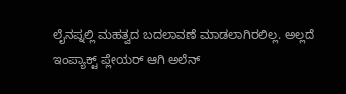ಲೈನಪ್ನಲ್ಲಿ ಮಹತ್ವದ ಬದಲಾವಣೆ ಮಾಡಲಾಗಿರಲಿಲ್ಲ. ಅಲ್ಲದೆ ಇಂಪ್ಯಾಕ್ಟ್ ಪ್ಲೇಯರ್ ಆಗಿ ಅಲೆನ್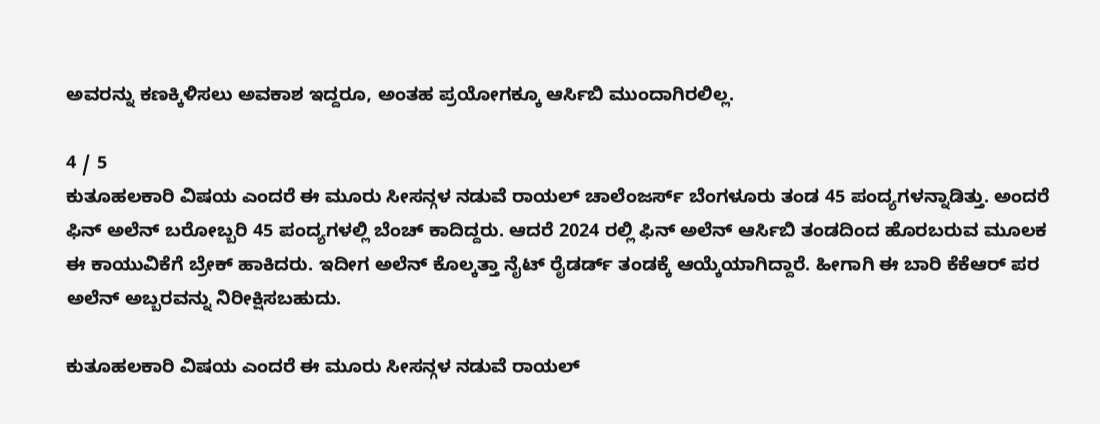ಅವರನ್ನು ಕಣಕ್ಕಿಳಿಸಲು ಅವಕಾಶ ಇದ್ದರೂ, ಅಂತಹ ಪ್ರಯೋಗಕ್ಕೂ ಆರ್ಸಿಬಿ ಮುಂದಾಗಿರಲಿಲ್ಲ.

4 / 5
ಕುತೂಹಲಕಾರಿ ವಿಷಯ ಎಂದರೆ ಈ ಮೂರು ಸೀಸನ್ಗಳ ನಡುವೆ ರಾಯಲ್ ಚಾಲೆಂಜರ್ಸ್ ಬೆಂಗಳೂರು ತಂಡ 45 ಪಂದ್ಯಗಳನ್ನಾಡಿತ್ತು. ಅಂದರೆ ಫಿನ್ ಅಲೆನ್ ಬರೋಬ್ಬರಿ 45 ಪಂದ್ಯಗಳಲ್ಲಿ ಬೆಂಚ್ ಕಾದಿದ್ದರು. ಆದರೆ 2024 ರಲ್ಲಿ ಫಿನ್ ಅಲೆನ್ ಆರ್ಸಿಬಿ ತಂಡದಿಂದ ಹೊರಬರುವ ಮೂಲಕ ಈ ಕಾಯುವಿಕೆಗೆ ಬ್ರೇಕ್ ಹಾಕಿದರು. ಇದೀಗ ಅಲೆನ್ ಕೊಲ್ಕತ್ತಾ ನೈಟ್ ರೈಡರ್ಡ್ ತಂಡಕ್ಕೆ ಆಯ್ಕೆಯಾಗಿದ್ದಾರೆ. ಹೀಗಾಗಿ ಈ ಬಾರಿ ಕೆಕೆಆರ್ ಪರ ಅಲೆನ್ ಅಬ್ಬರವನ್ನು ನಿರೀಕ್ಷಿಸಬಹುದು.

ಕುತೂಹಲಕಾರಿ ವಿಷಯ ಎಂದರೆ ಈ ಮೂರು ಸೀಸನ್ಗಳ ನಡುವೆ ರಾಯಲ್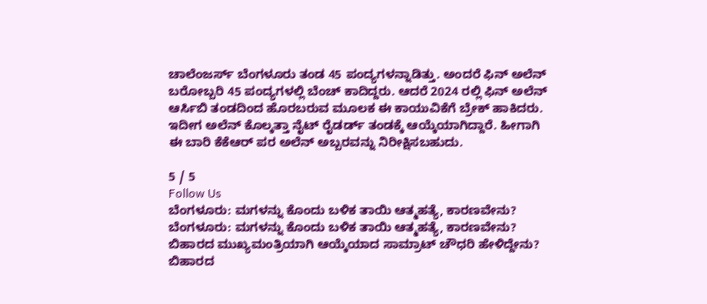ಚಾಲೆಂಜರ್ಸ್ ಬೆಂಗಳೂರು ತಂಡ 45 ಪಂದ್ಯಗಳನ್ನಾಡಿತ್ತು. ಅಂದರೆ ಫಿನ್ ಅಲೆನ್ ಬರೋಬ್ಬರಿ 45 ಪಂದ್ಯಗಳಲ್ಲಿ ಬೆಂಚ್ ಕಾದಿದ್ದರು. ಆದರೆ 2024 ರಲ್ಲಿ ಫಿನ್ ಅಲೆನ್ ಆರ್ಸಿಬಿ ತಂಡದಿಂದ ಹೊರಬರುವ ಮೂಲಕ ಈ ಕಾಯುವಿಕೆಗೆ ಬ್ರೇಕ್ ಹಾಕಿದರು. ಇದೀಗ ಅಲೆನ್ ಕೊಲ್ಕತ್ತಾ ನೈಟ್ ರೈಡರ್ಡ್ ತಂಡಕ್ಕೆ ಆಯ್ಕೆಯಾಗಿದ್ದಾರೆ. ಹೀಗಾಗಿ ಈ ಬಾರಿ ಕೆಕೆಆರ್ ಪರ ಅಲೆನ್ ಅಬ್ಬರವನ್ನು ನಿರೀಕ್ಷಿಸಬಹುದು.

5 / 5
Follow Us
ಬೆಂಗಳೂರು: ಮಗಳನ್ನು ಕೊಂದು ಬಳಿಕ ತಾಯಿ ಆತ್ಮಹತ್ಯೆ, ಕಾರಣವೇನು?
ಬೆಂಗಳೂರು: ಮಗಳನ್ನು ಕೊಂದು ಬಳಿಕ ತಾಯಿ ಆತ್ಮಹತ್ಯೆ, ಕಾರಣವೇನು?
ಬಿಹಾರದ ಮುಖ್ಯಮಂತ್ರಿಯಾಗಿ ಆಯ್ಕೆಯಾದ ಸಾಮ್ರಾಟ್ ಚೌಧರಿ ಹೇಳಿದ್ದೇನು?
ಬಿಹಾರದ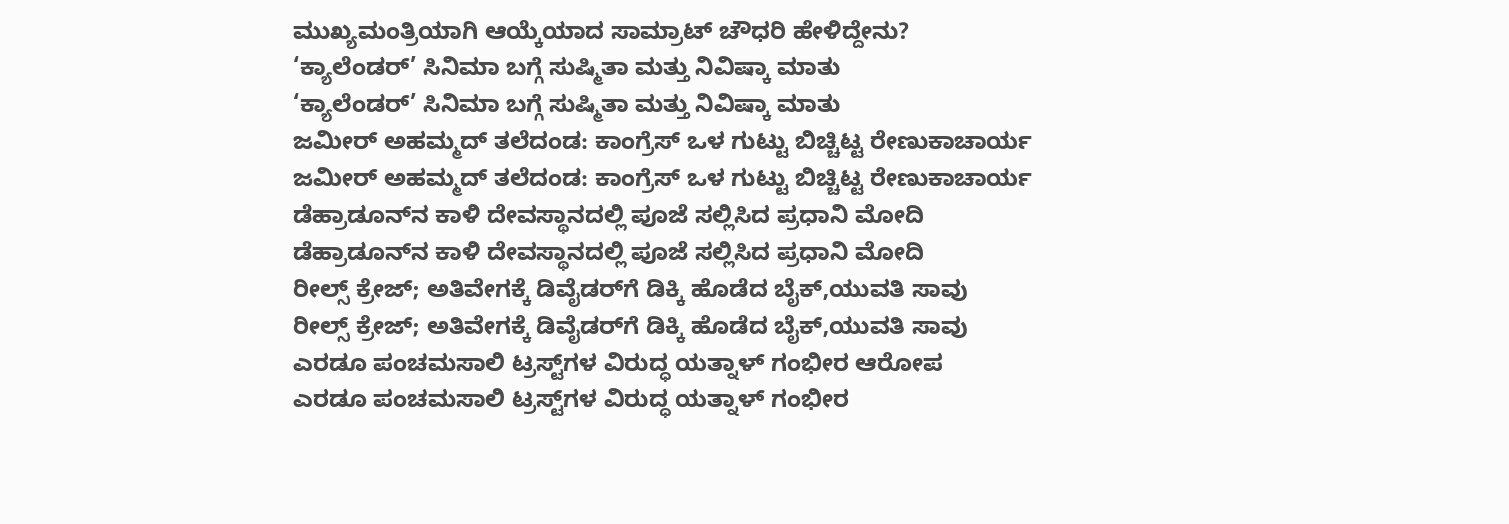ಮುಖ್ಯಮಂತ್ರಿಯಾಗಿ ಆಯ್ಕೆಯಾದ ಸಾಮ್ರಾಟ್ ಚೌಧರಿ ಹೇಳಿದ್ದೇನು?
‘ಕ್ಯಾಲೆಂಡರ್’ ಸಿನಿಮಾ ಬಗ್ಗೆ ಸುಷ್ಮಿತಾ ಮತ್ತು ನಿವಿಷ್ಕಾ ಮಾತು
‘ಕ್ಯಾಲೆಂಡರ್’ ಸಿನಿಮಾ ಬಗ್ಗೆ ಸುಷ್ಮಿತಾ ಮತ್ತು ನಿವಿಷ್ಕಾ ಮಾತು
ಜಮೀರ್‌ ಅಹಮ್ಮದ್ ತಲೆದಂಡ: ಕಾಂಗ್ರೆಸ್ ಒಳ ಗುಟ್ಟು ಬಿಚ್ಚಿಟ್ಟ ರೇಣುಕಾಚಾರ್ಯ
ಜಮೀರ್‌ ಅಹಮ್ಮದ್ ತಲೆದಂಡ: ಕಾಂಗ್ರೆಸ್ ಒಳ ಗುಟ್ಟು ಬಿಚ್ಚಿಟ್ಟ ರೇಣುಕಾಚಾರ್ಯ
ಡೆಹ್ರಾಡೂನ್‌ನ ಕಾಳಿ ದೇವಸ್ಥಾನದಲ್ಲಿ ಪೂಜೆ ಸಲ್ಲಿಸಿದ ಪ್ರಧಾನಿ ಮೋದಿ
ಡೆಹ್ರಾಡೂನ್‌ನ ಕಾಳಿ ದೇವಸ್ಥಾನದಲ್ಲಿ ಪೂಜೆ ಸಲ್ಲಿಸಿದ ಪ್ರಧಾನಿ ಮೋದಿ
ರೀಲ್ಸ್ ಕ್ರೇಜ್; ಅತಿವೇಗಕ್ಕೆ ಡಿವೈಡರ್‌ಗೆ ಡಿಕ್ಕಿ ಹೊಡೆದ ಬೈಕ್,ಯುವತಿ ಸಾವು
ರೀಲ್ಸ್ ಕ್ರೇಜ್; ಅತಿವೇಗಕ್ಕೆ ಡಿವೈಡರ್‌ಗೆ ಡಿಕ್ಕಿ ಹೊಡೆದ ಬೈಕ್,ಯುವತಿ ಸಾವು
ಎರಡೂ ಪಂಚಮಸಾಲಿ ಟ್ರಸ್ಟ್‌ಗಳ ವಿರುದ್ಧ ಯತ್ನಾಳ್ ಗಂಭೀರ ಆರೋಪ
ಎರಡೂ ಪಂಚಮಸಾಲಿ ಟ್ರಸ್ಟ್‌ಗಳ ವಿರುದ್ಧ ಯತ್ನಾಳ್ ಗಂಭೀರ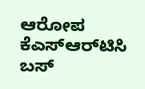ಆರೋಪ
ಕೆಎಸ್‌ಆರ್‌ಟಿಸಿ ಬಸ್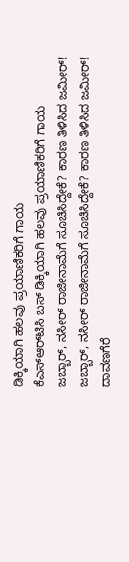ಡಿಕ್ಕಿಯಾಗಿ ಹಲವು ಪ್ರಯಾಣಿಕರಿಗೆ ಗಾಯ
ಕೆಎಸ್‌ಆರ್‌ಟಿಸಿ ಬಸ್ ಡಿಕ್ಕಿಯಾಗಿ ಹಲವು ಪ್ರಯಾಣಿಕರಿಗೆ ಗಾಯ
ಜಬ್ಬಾರ್, ನಸೀರ್ ರಾಜೀನಾಮೆಗೆ ಸೂಚಿಸಿದ್ದೇಕೆ? ಕಾರಣ ತಿಳಿಸಿದ ಜಮೀರ್!
ಜಬ್ಬಾರ್, ನಸೀರ್ ರಾಜೀನಾಮೆಗೆ ಸೂಚಿಸಿದ್ದೇಕೆ? ಕಾರಣ ತಿಳಿಸಿದ ಜಮೀರ್!
ದಾವಣಗೆರೆ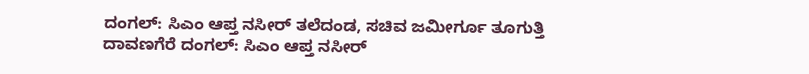ದಂಗಲ್: ಸಿಎಂ ಆಪ್ತ ನಸೀರ್ ತಲೆದಂಡ, ಸಚಿವ ಜಮೀರ್ಗೂ ತೂಗುತ್ತಿ
ದಾವಣಗೆರೆ ದಂಗಲ್: ಸಿಎಂ ಆಪ್ತ ನಸೀರ್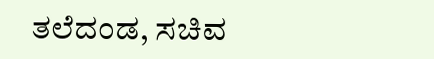ತಲೆದಂಡ, ಸಚಿವ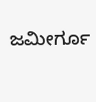ಜಮೀರ್ಗೂ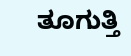ತೂಗುತ್ತಿ